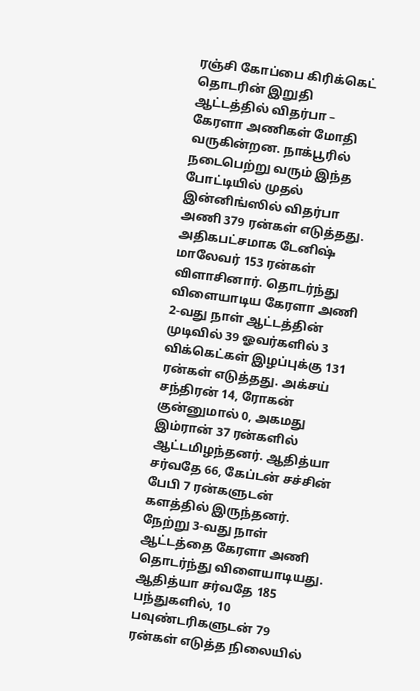ரஞ்சி கோப்பை கிரிக்கெட் தொடரின் இறுதி ஆட்டத்தில் விதர்பா – கேரளா அணிகள் மோதி வருகின்றன. நாக்பூரில் நடைபெற்று வரும் இந்த போட்டியில் முதல் இன்னிங்ஸில் விதர்பா அணி 379 ரன்கள் எடுத்தது. அதிகபட்சமாக டேனிஷ் மாலேவர் 153 ரன்கள் விளாசினார். தொடர்ந்து விளையாடிய கேரளா அணி 2-வது நாள் ஆட்டத்தின் முடிவில் 39 ஓவர்களில் 3 விக்கெட்கள் இழப்புக்கு 131 ரன்கள் எடுத்தது. அக்சய் சந்திரன் 14, ரோகன் குன்னுமால் 0, அகமது இம்ரான் 37 ரன்களில் ஆட்டமிழந்தனர். ஆதித்யா சர்வதே 66, கேப்டன் சச்சின் பேபி 7 ரன்களுடன் களத்தில் இருந்தனர்.
நேற்று 3-வது நாள் ஆட்டத்தை கேரளா அணி தொடர்ந்து விளையாடியது. ஆதித்யா சர்வதே 185 பந்துகளில், 10 பவுண்டரிகளுடன் 79 ரன்கள் எடுத்த நிலையில்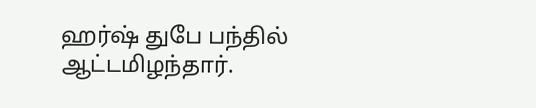ஹர்ஷ் துபே பந்தில் ஆட்டமிழந்தார்.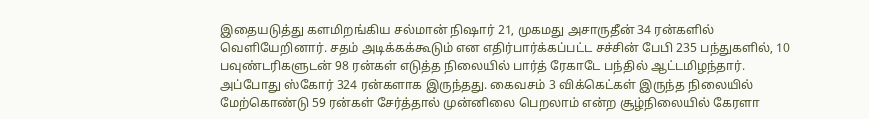இதையடுத்து களமிறங்கிய சல்மான் நிஷார் 21, முகமது அசாருதீன் 34 ரன்களில் வெளியேறினார். சதம் அடிக்கக்கூடும் என எதிர்பார்க்கப்பட்ட சச்சின் பேபி 235 பந்துகளில், 10 பவுண்டரிகளுடன் 98 ரன்கள் எடுத்த நிலையில் பார்த் ரேகாடே பந்தில் ஆட்டமிழந்தார்.
அப்போது ஸ்கோர் 324 ரன்களாக இருந்தது. கைவசம் 3 விக்கெட்கள் இருந்த நிலையில் மேற்கொண்டு 59 ரன்கள் சேர்த்தால் முன்னிலை பெறலாம் என்ற சூழ்நிலையில் கேரளா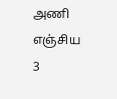அணி எஞ்சிய 3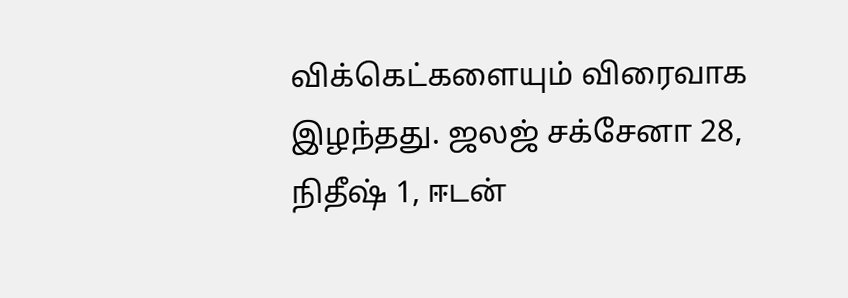விக்கெட்களையும் விரைவாக இழந்தது. ஜலஜ் சக்சேனா 28, நிதீஷ் 1, ஈடன்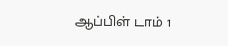ஆப்பிள் டாம் 1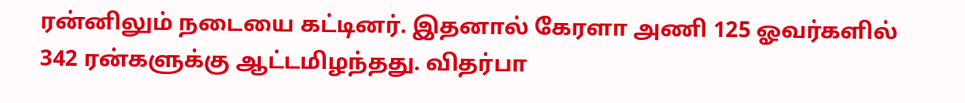ரன்னிலும் நடையை கட்டினர். இதனால் கேரளா அணி 125 ஓவர்களில் 342 ரன்களுக்கு ஆட்டமிழந்தது. விதர்பா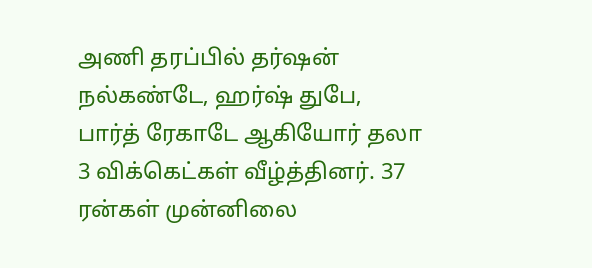அணி தரப்பில் தர்ஷன் நல்கண்டே, ஹர்ஷ் துபே, பார்த் ரேகாடே ஆகியோர் தலா 3 விக்கெட்கள் வீழ்த்தினர். 37 ரன்கள் முன்னிலை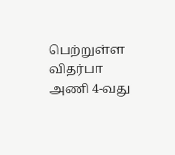பெற்றுள்ள விதர்பா அணி 4-வது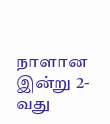நாளான இன்று 2-வது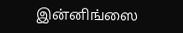இன்னிங்ஸை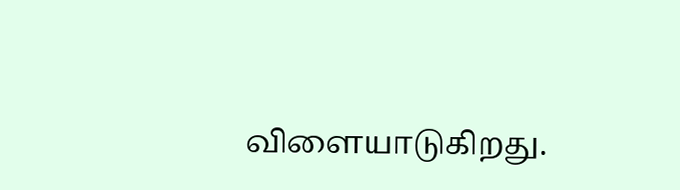விளையாடுகிறது.